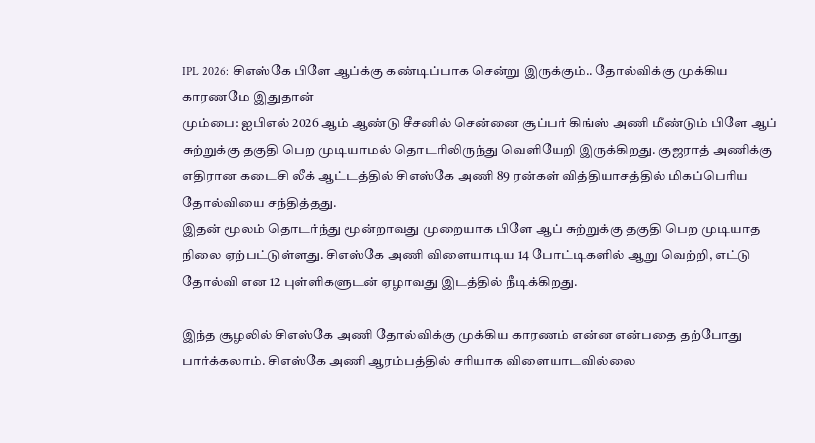IPL 2026: சிஎஸ்கே பிளே ஆப்க்கு கண்டிப்பாக சென்று இருக்கும்.. தோல்விக்கு முக்கிய காரணமே இதுதான்
மும்பை: ஐபிஎல் 2026 ஆம் ஆண்டு சீசனில் சென்னை சூப்பர் கிங்ஸ் அணி மீண்டும் பிளே ஆப் சுற்றுக்கு தகுதி பெற முடியாமல் தொடரிலிருந்து வெளியேறி இருக்கிறது. குஜராத் அணிக்கு எதிரான கடைசி லீக் ஆட்டத்தில் சிஎஸ்கே அணி 89 ரன்கள் வித்தியாசத்தில் மிகப்பெரிய தோல்வியை சந்தித்தது.
இதன் மூலம் தொடர்ந்து மூன்றாவது முறையாக பிளே ஆப் சுற்றுக்கு தகுதி பெற முடியாத நிலை ஏற்பட்டுள்ளது. சிஎஸ்கே அணி விளையாடிய 14 போட்டிகளில் ஆறு வெற்றி, எட்டு தோல்வி என 12 புள்ளிகளுடன் ஏழாவது இடத்தில் நீடிக்கிறது.

இந்த சூழலில் சிஎஸ்கே அணி தோல்விக்கு முக்கிய காரணம் என்ன என்பதை தற்போது பார்க்கலாம். சிஎஸ்கே அணி ஆரம்பத்தில் சரியாக விளையாடவில்லை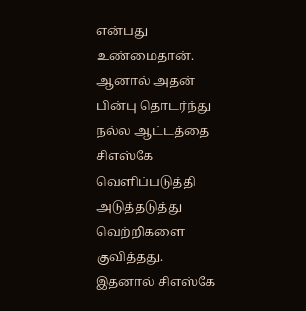என்பது உண்மைதான். ஆனால் அதன் பின்பு தொடர்ந்து நல்ல ஆட்டத்தை சிஎஸ்கே வெளிப்படுத்தி அடுத்தடுத்து வெற்றிகளை குவித்தது.
இதனால் சிஎஸ்கே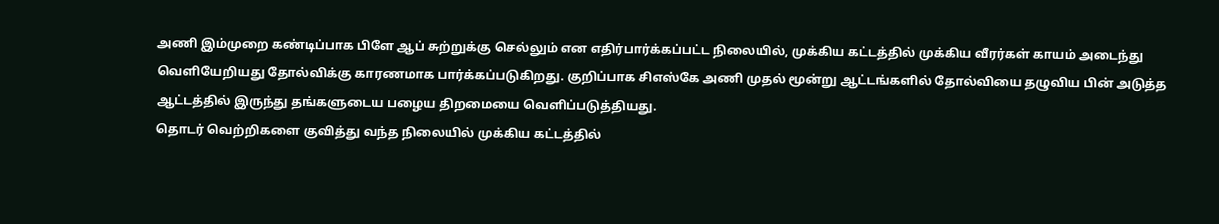அணி இம்முறை கண்டிப்பாக பிளே ஆப் சுற்றுக்கு செல்லும் என எதிர்பார்க்கப்பட்ட நிலையில், முக்கிய கட்டத்தில் முக்கிய வீரர்கள் காயம் அடைந்து வெளியேறியது தோல்விக்கு காரணமாக பார்க்கப்படுகிறது. குறிப்பாக சிஎஸ்கே அணி முதல் மூன்று ஆட்டங்களில் தோல்வியை தழுவிய பின் அடுத்த ஆட்டத்தில் இருந்து தங்களுடைய பழைய திறமையை வெளிப்படுத்தியது.
தொடர் வெற்றிகளை குவித்து வந்த நிலையில் முக்கிய கட்டத்தில்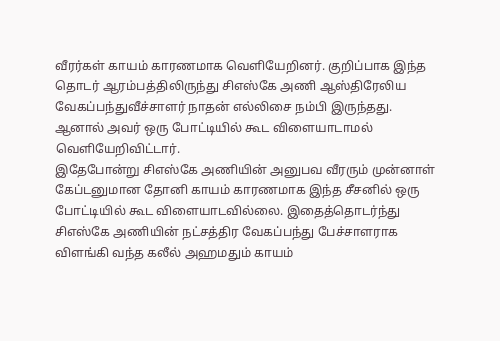வீரர்கள் காயம் காரணமாக வெளியேறினர். குறிப்பாக இந்த தொடர் ஆரம்பத்திலிருந்து சிஎஸ்கே அணி ஆஸ்திரேலிய வேகப்பந்துவீச்சாளர் நாதன் எல்லிசை நம்பி இருந்தது. ஆனால் அவர் ஒரு போட்டியில் கூட விளையாடாமல் வெளியேறிவிட்டார்.
இதேபோன்று சிஎஸ்கே அணியின் அனுபவ வீரரும் முன்னாள் கேப்டனுமான தோனி காயம் காரணமாக இந்த சீசனில் ஒரு போட்டியில் கூட விளையாடவில்லை. இதைத்தொடர்ந்து சிஎஸ்கே அணியின் நட்சத்திர வேகப்பந்து பேச்சாளராக விளங்கி வந்த கலீல் அஹமதும் காயம்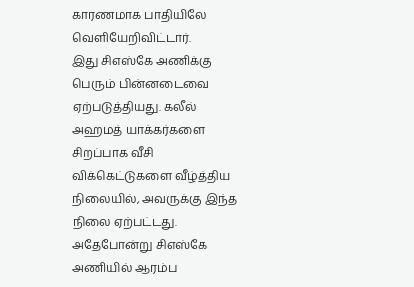காரணமாக பாதியிலே வெளியேறிவிட்டார்.
இது சிஎஸ்கே அணிக்கு பெரும் பின்னடைவை ஏற்படுத்தியது. கலீல் அஹமத் யாக்கர்களை சிறப்பாக வீசி விக்கெட்டுகளை வீழ்த்திய நிலையில், அவருக்கு இந்த நிலை ஏற்பட்டது. அதேபோன்று சிஎஸ்கே அணியில் ஆரம்ப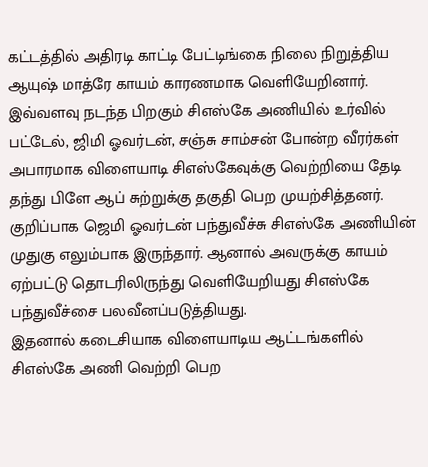கட்டத்தில் அதிரடி காட்டி பேட்டிங்கை நிலை நிறுத்திய ஆயுஷ் மாத்ரே காயம் காரணமாக வெளியேறினார்.
இவ்வளவு நடந்த பிறகும் சிஎஸ்கே அணியில் உர்வில் பட்டேல், ஜிமி ஓவர்டன், சஞ்சு சாம்சன் போன்ற வீரர்கள் அபாரமாக விளையாடி சிஎஸ்கேவுக்கு வெற்றியை தேடி தந்து பிளே ஆப் சுற்றுக்கு தகுதி பெற முயற்சித்தனர். குறிப்பாக ஜெமி ஓவர்டன் பந்துவீச்சு சிஎஸ்கே அணியின் முதுகு எலும்பாக இருந்தார். ஆனால் அவருக்கு காயம் ஏற்பட்டு தொடரிலிருந்து வெளியேறியது சிஎஸ்கே பந்துவீச்சை பலவீனப்படுத்தியது.
இதனால் கடைசியாக விளையாடிய ஆட்டங்களில் சிஎஸ்கே அணி வெற்றி பெற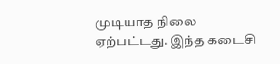முடியாத நிலை ஏற்பட்டது. இந்த கடைசி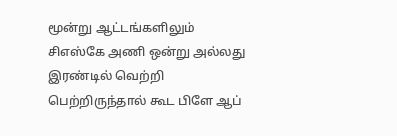மூன்று ஆட்டங்களிலும் சிஎஸ்கே அணி ஒன்று அல்லது இரண்டில் வெற்றி பெற்றிருந்தால் கூட பிளே ஆப்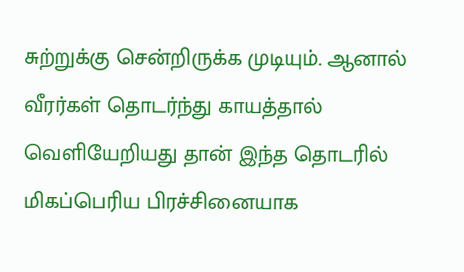சுற்றுக்கு சென்றிருக்க முடியும். ஆனால் வீரர்கள் தொடர்ந்து காயத்தால் வெளியேறியது தான் இந்த தொடரில் மிகப்பெரிய பிரச்சினையாக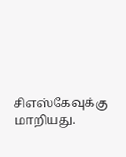சிஎஸ்கேவுக்கு மாறியது.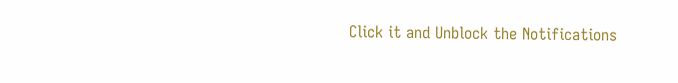Click it and Unblock the Notifications